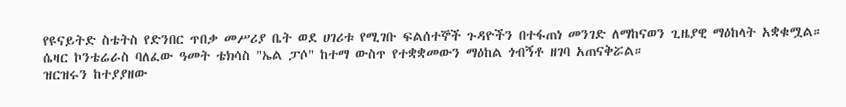የዩናይትድ ስቴትስ የድንበር ጥበቃ መሥሪያ ቤት ወደ ሀገሪቱ የሚገቡ ፍልሰተኞች ጉዳዮችን በተፋጠነ መንገድ ለማከናወን ጊዜያዊ ማዕከላት አቋቁሟል። ሴዛር ኮንቴሬራስ ባለፈው ዓመት ቴክሳስ "ኤል ፓሶ" ከተማ ውስጥ የተቋቋመውን ማዕከል ጎብኝቶ ዘገባ አጠናቅሯል።
ዝርዝሩን ከተያያዘው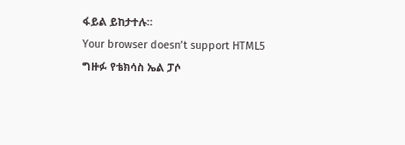ፋይል ይከታተሉ።
Your browser doesn’t support HTML5
ግዙፉ የቴክሳስ ኤል ፓሶ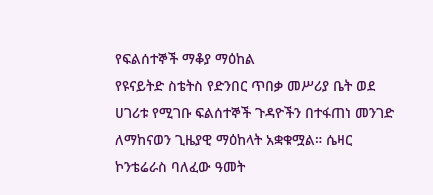የፍልሰተኞች ማቆያ ማዕከል
የዩናይትድ ስቴትስ የድንበር ጥበቃ መሥሪያ ቤት ወደ ሀገሪቱ የሚገቡ ፍልሰተኞች ጉዳዮችን በተፋጠነ መንገድ ለማከናወን ጊዜያዊ ማዕከላት አቋቁሟል። ሴዛር ኮንቴሬራስ ባለፈው ዓመት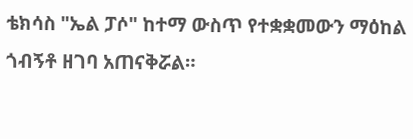ቴክሳስ "ኤል ፓሶ" ከተማ ውስጥ የተቋቋመውን ማዕከል ጎብኝቶ ዘገባ አጠናቅሯል።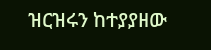ዝርዝሩን ከተያያዘው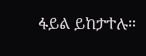ፋይል ይከታተሉ።